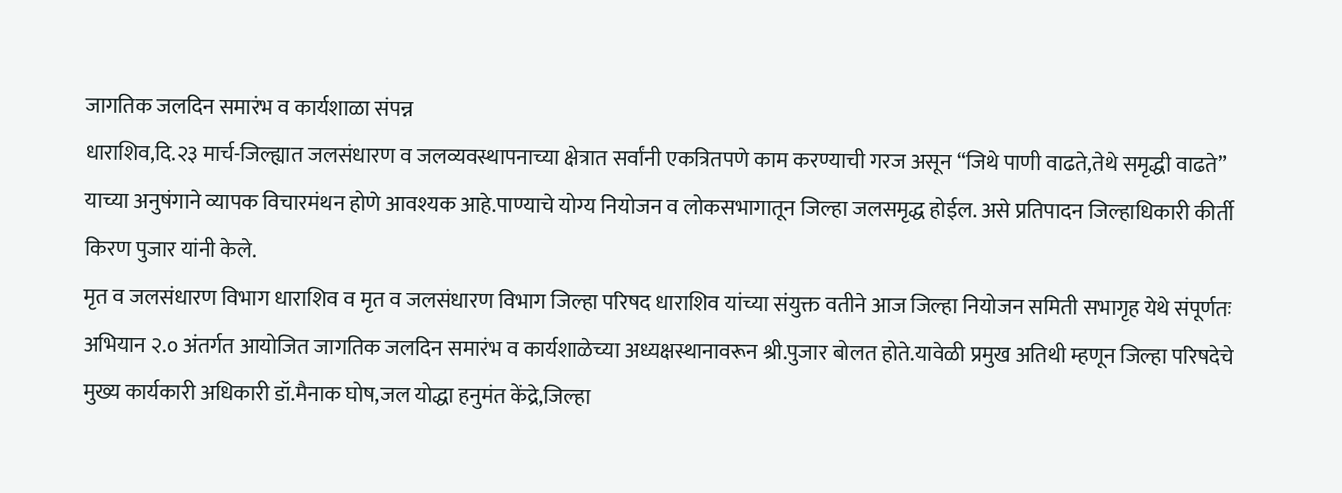जागतिक जलदिन समारंभ व कार्यशाळा संपन्न
धाराशिव,दि.२३ मार्च-जिल्ह्यात जलसंधारण व जलव्यवस्थापनाच्या क्षेत्रात सर्वांनी एकत्रितपणे काम करण्याची गरज असून “जिथे पाणी वाढते,तेथे समृद्धी वाढते” याच्या अनुषंगाने व्यापक विचारमंथन होणे आवश्यक आहे.पाण्याचे योग्य नियोजन व लोकसभागातून जिल्हा जलसमृद्ध होईल. असे प्रतिपादन जिल्हाधिकारी कीर्ती किरण पुजार यांनी केले.
मृत व जलसंधारण विभाग धाराशिव व मृत व जलसंधारण विभाग जिल्हा परिषद धाराशिव यांच्या संयुक्त वतीने आज जिल्हा नियोजन समिती सभागृह येथे संपूर्णतः अभियान २.० अंतर्गत आयोजित जागतिक जलदिन समारंभ व कार्यशाळेच्या अध्यक्षस्थानावरून श्री.पुजार बोलत होते.यावेळी प्रमुख अतिथी म्हणून जिल्हा परिषदेचे मुख्य कार्यकारी अधिकारी डॉ.मैनाक घोष,जल योद्धा हनुमंत केंद्रे,जिल्हा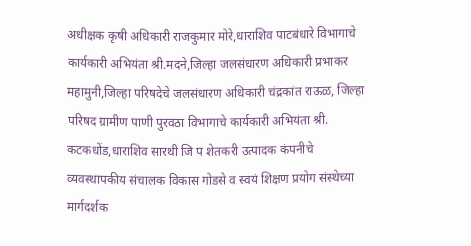अधीक्षक कृषी अधिकारी राजकुमार मोरे,धाराशिव पाटबंधारे विभागाचे कार्यकारी अभियंता श्री.मदने,जिल्हा जलसंधारण अधिकारी प्रभाकर महामुनी,जिल्हा परिषदेचे जलसंधारण अधिकारी चंद्रकांत राऊळ, जिल्हा परिषद ग्रामीण पाणी पुरवठा विभागाचे कार्यकारी अभियंता श्री. कटकधोंड,धाराशिव सारथी जि प शेतकरी उत्पादक कंपनीचे व्यवस्थापकीय संचालक विकास गोडसे व स्वयं शिक्षण प्रयोग संस्थेच्या मार्गदर्शक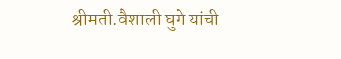श्रीमती.वैशाली घुगे यांची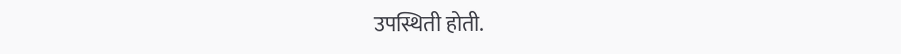उपस्थिती होती.